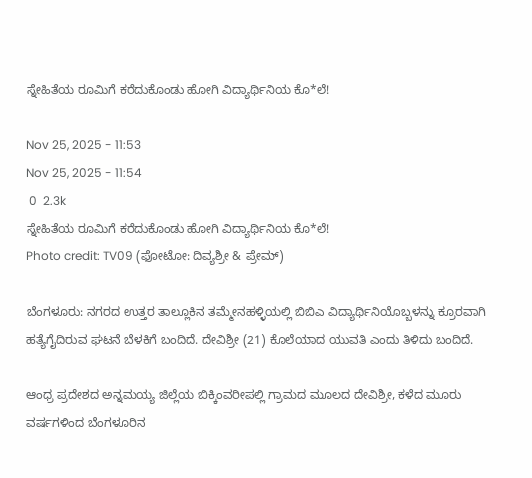ಸ್ನೇಹಿತೆಯ ರೂಮಿಗೆ ಕರೆದುಕೊಂಡು ಹೋಗಿ ವಿದ್ಯಾರ್ಥಿನಿಯ ಕೊ*ಲೆ!

Nov 25, 2025 - 11:53
Nov 25, 2025 - 11:54
 0  2.3k
ಸ್ನೇಹಿತೆಯ ರೂಮಿಗೆ ಕರೆದುಕೊಂಡು ಹೋಗಿ ವಿದ್ಯಾರ್ಥಿನಿಯ ಕೊ*ಲೆ!
Photo credit: TV09 (ಫೋಟೋ: ದಿವ್ಯಶ್ರೀ & ಪ್ರೇಮ್)

ಬೆಂಗಳೂರು: ನಗರದ ಉತ್ತರ ತಾಲ್ಲೂಕಿನ ತಮ್ಮೇನಹಳ್ಳಿಯಲ್ಲಿ ಬಿಬಿಎ ವಿದ್ಯಾರ್ಥಿನಿಯೊಬ್ಬಳನ್ನು ಕ್ರೂರವಾಗಿ ಹತ್ಯೆಗೈದಿರುವ ಘಟನೆ ಬೆಳಕಿಗೆ ಬಂದಿದೆ. ದೇವಿಶ್ರೀ (21) ಕೊಲೆಯಾದ ಯುವತಿ ಎಂದು ತಿಳಿದು ಬಂದಿದೆ.

ಆಂಧ್ರ ಪ್ರದೇಶದ ಅನ್ನಮಯ್ಯ ಜಿಲ್ಲೆಯ ಬಿಕ್ಕಿಂವರೀಪಲ್ಲಿ ಗ್ರಾಮದ ಮೂಲದ ದೇವಿಶ್ರೀ, ಕಳೆದ ಮೂರು ವರ್ಷಗಳಿಂದ ಬೆಂಗಳೂರಿನ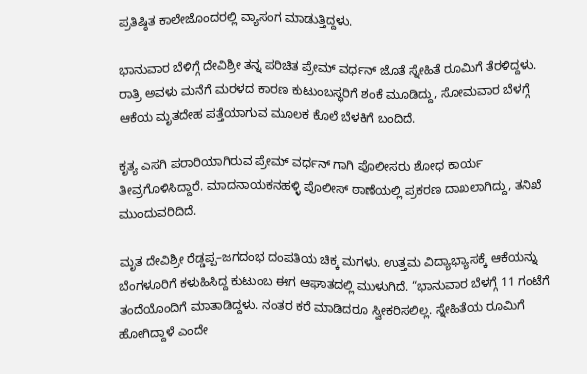ಪ್ರತಿಷ್ಠಿತ ಕಾಲೇಜೊಂದರಲ್ಲಿ ವ್ಯಾಸಂಗ ಮಾಡುತ್ತಿದ್ದಳು.

ಭಾನುವಾರ ಬೆಳಿಗ್ಗೆ ದೇವಿಶ್ರೀ ತನ್ನ ಪರಿಚಿತ ಪ್ರೇಮ್ ವರ್ಧನ್ ಜೊತೆ ಸ್ನೇಹಿತೆ ರೂಮಿಗೆ ತೆರಳಿದ್ದಳು. ರಾತ್ರಿ ಅವಳು ಮನೆಗೆ ಮರಳದ ಕಾರಣ ಕುಟುಂಬಸ್ಥರಿಗೆ ಶಂಕೆ ಮೂಡಿದ್ದು, ಸೋಮವಾರ ಬೆಳಗ್ಗೆ ಆಕೆಯ ಮೃತದೇಹ ಪತ್ತೆಯಾಗುವ ಮೂಲಕ ಕೊಲೆ ಬೆಳಕಿಗೆ ಬಂದಿದೆ.

ಕೃತ್ಯ ಎಸಗಿ ಪರಾರಿಯಾಗಿರುವ ಪ್ರೇಮ್ ವರ್ಧನ್ ಗಾಗಿ ಪೊಲೀಸರು ಶೋಧ ಕಾರ್ಯ ತೀವ್ರಗೊಳಿಸಿದ್ದಾರೆ. ಮಾದನಾಯಕನಹಳ್ಳಿ ಪೊಲೀಸ್ ಠಾಣೆಯಲ್ಲಿ ಪ್ರಕರಣ ದಾಖಲಾಗಿದ್ದು, ತನಿಖೆ ಮುಂದುವರಿದಿದೆ.

ಮೃತ ದೇವಿಶ್ರೀ ರೆಡ್ಡಪ್ಪ–ಜಗದಂಭ ದಂಪತಿಯ ಚಿಕ್ಕ ಮಗಳು. ಉತ್ತಮ ವಿದ್ಯಾಭ್ಯಾಸಕ್ಕೆ ಆಕೆಯನ್ನು ಬೆಂಗಳೂರಿಗೆ ಕಳುಹಿಸಿದ್ದ ಕುಟುಂಬ ಈಗ ಆಘಾತದಲ್ಲಿ ಮುಳುಗಿದೆ. “ಭಾನುವಾರ ಬೆಳಗ್ಗೆ 11 ಗಂಟೆಗೆ ತಂದೆಯೊಂದಿಗೆ ಮಾತಾಡಿದ್ದಳು. ನಂತರ ಕರೆ ಮಾಡಿದರೂ ಸ್ವೀಕರಿಸಲಿಲ್ಲ. ಸ್ನೇಹಿತೆಯ ರೂಮಿಗೆ ಹೋಗಿದ್ದಾಳೆ ಎಂದೇ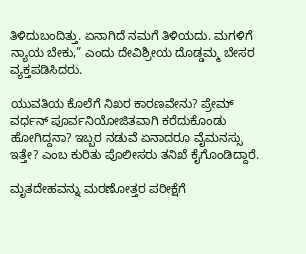ತಿಳಿದುಬಂದಿತ್ತು. ಏನಾಗಿದೆ ನಮಗೆ ತಿಳಿಯದು. ಮಗಳಿಗೆ ನ್ಯಾಯ ಬೇಕು,” ಎಂದು ದೇವಿಶ್ರೀಯ ದೊಡ್ಡಮ್ಮ ಬೇಸರ ವ್ಯಕ್ತಪಡಿಸಿದರು.

ಯುವತಿಯ ಕೊಲೆಗೆ ನಿಖರ ಕಾರಣವೇನು? ಪ್ರೇಮ್ ವರ್ಧನ್ ಪೂರ್ವನಿಯೋಜಿತವಾಗಿ ಕರೆದುಕೊಂಡು ಹೋಗಿದ್ದನಾ? ಇಬ್ಬರ ನಡುವೆ ಏನಾದರೂ ವೈಮನಸ್ಸು ಇತ್ತೇ? ಎಂಬ ಕುರಿತು ಪೊಲೀಸರು ತನಿಖೆ ಕೈಗೊಂಡಿದ್ದಾರೆ.

ಮೃತದೇಹವನ್ನು ಮರಣೋತ್ತರ ಪರೀಕ್ಷೆಗೆ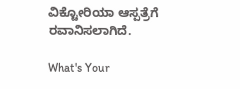ವಿಕ್ಟೋರಿಯಾ ಆಸ್ಪತ್ರೆಗೆ ರವಾನಿಸಲಾಗಿದೆ.

What's Your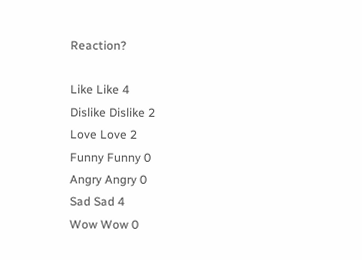Reaction?

Like Like 4
Dislike Dislike 2
Love Love 2
Funny Funny 0
Angry Angry 0
Sad Sad 4
Wow Wow 0